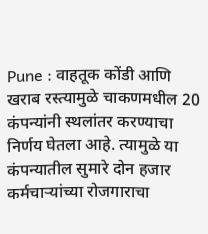Pune : वाहतूक कोंडी आणि खराब रस्त्यामुळे चाकणमधील 20 कंपन्यांनी स्थलांतर करण्याचा निर्णय घेतला आहे. त्यामुळे या कंपन्यातील सुमारे दोन हजार कर्मचाऱ्यांच्या रोजगाराचा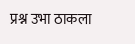प्रश्न उभा ठाकला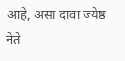आहे, असा दावा ज्येष्ठ नेते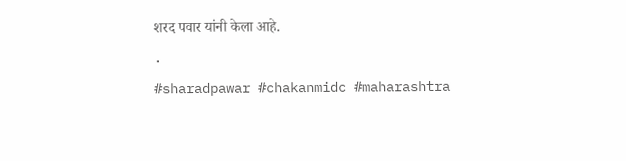शरद पवार यांनी केला आहे.
.
#sharadpawar #chakanmidc #maharashtra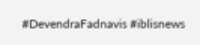#DevendraFadnavis #iblisnews